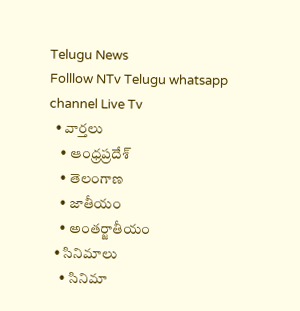Telugu News
Folllow NTv Telugu whatsapp channel Live Tv
  • వార్తలు
    • ఆంధ్రప్రదేశ్
    • తెలంగాణ
    • జాతీయం
    • అంతర్జాతీయం
  • సినిమాలు
    • సినిమా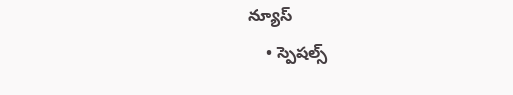న్యూస్
    • స్పెషల్స్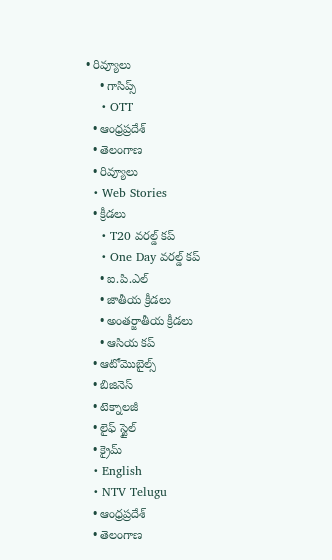• రివ్యూలు
    • గాసిప్స్
    • OTT
  • ఆంధ్రప్రదేశ్
  • తెలంగాణ
  • రివ్యూలు
  • Web Stories
  • క్రీడలు
    • T20 వరల్డ్ కప్
    • One Day వరల్డ్ కప్
    • ఐ.పి.ఎల్
    • జాతీయ క్రీడలు
    • అంతర్జాతీయ క్రీడలు
    • ఆసియ కప్
  • ఆటోమొబైల్స్
  • బిజినెస్‌
  • టెక్నాలజీ
  • లైఫ్ స్టైల్
  • క్రైమ్
  • English
  • NTV Telugu
  • ఆంధ్రప్రదేశ్
  • తెలంగాణ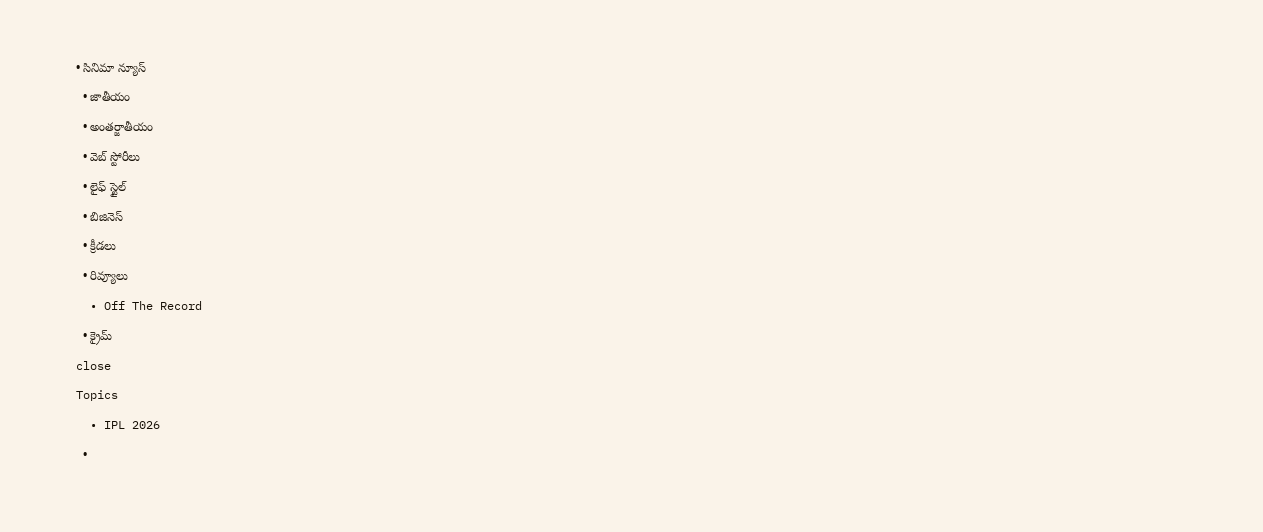• సినిమా న్యూస్
  • జాతీయం
  • అంతర్జాతీయం
  • వెబ్ స్టోరీలు
  • లైఫ్ స్టైల్
  • బిజినెస్‌
  • క్రీడలు
  • రివ్యూలు
  • Off The Record
  • క్రైమ్
close
Topics
  • IPL 2026
  •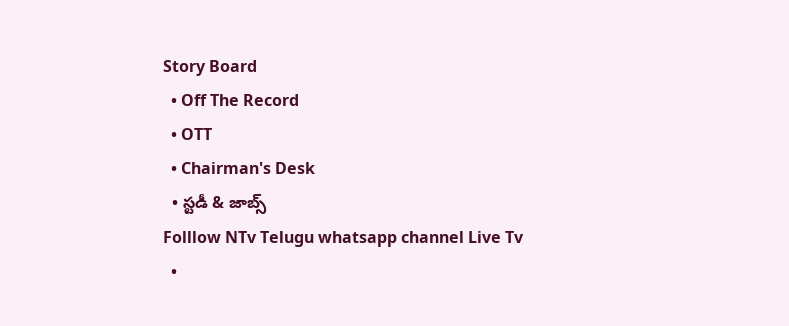Story Board
  • Off The Record
  • OTT
  • Chairman's Desk
  • స్టడీ & జాబ్స్
Folllow NTv Telugu whatsapp channel Live Tv
  •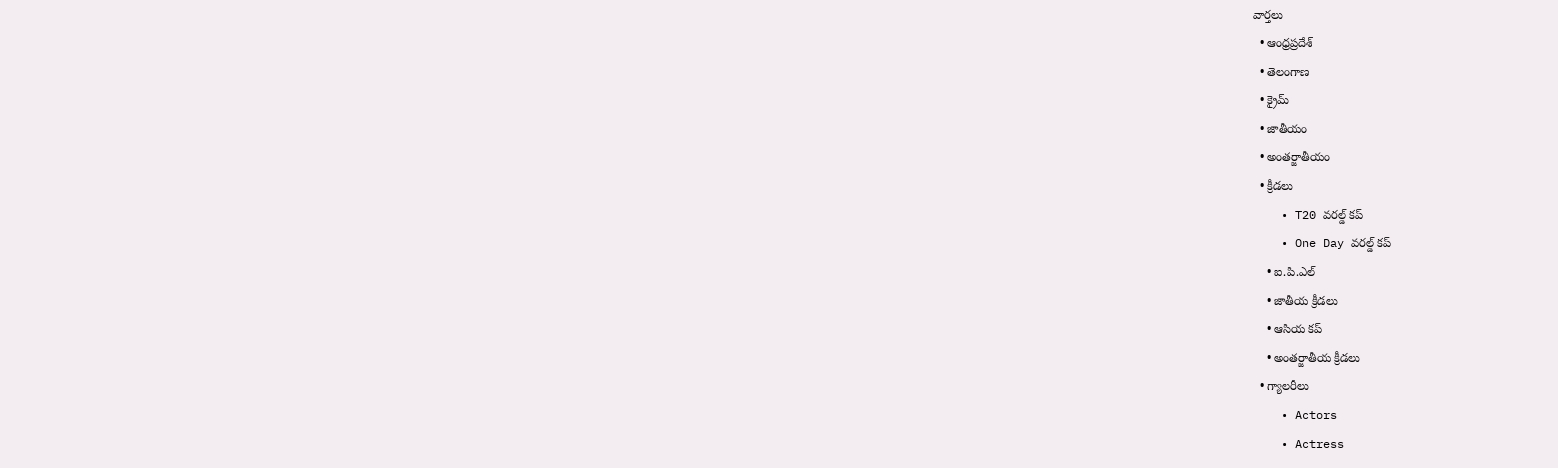వార్తలు
  • ఆంధ్రప్రదేశ్
  • తెలంగాణ
  • క్రైమ్
  • జాతీయం
  • అంతర్జాతీయం
  • క్రీడలు
    • T20 వరల్డ్ కప్
    • One Day వరల్డ్ కప్
    • ఐ.పి.ఎల్
    • జాతీయ క్రీడలు
    • ఆసియ కప్
    • అంతర్జాతీయ క్రీడలు
  • గ్యాలరీలు
    • Actors
    • Actress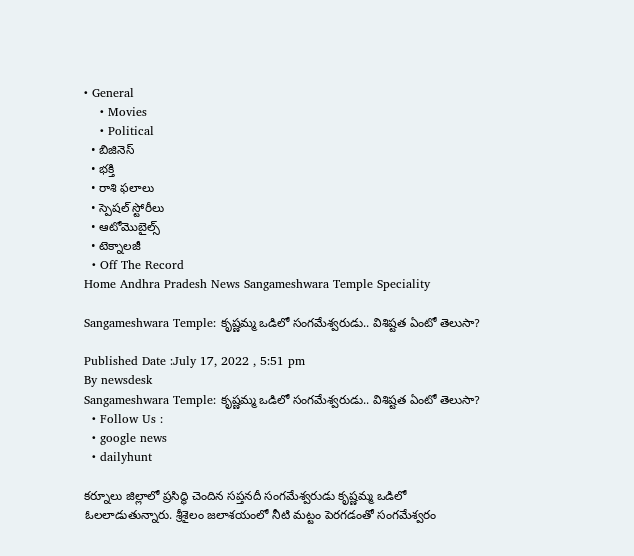• General
    • Movies
    • Political
  • బిజినెస్‌
  • భక్తి
  • రాశి ఫలాలు
  • స్పెషల్‌ స్టోరీలు
  • ఆటోమొబైల్స్
  • టెక్నాలజీ
  • Off The Record
Home Andhra Pradesh News Sangameshwara Temple Speciality

Sangameshwara Temple: కృష్ణమ్మ ఒడిలో సంగమేశ్వరుడు.. విశిష్టత ఏంటో తెలుసా?

Published Date :July 17, 2022 , 5:51 pm
By newsdesk
Sangameshwara Temple: కృష్ణమ్మ ఒడిలో సంగమేశ్వరుడు.. విశిష్టత ఏంటో తెలుసా?
  • Follow Us :
  • google news
  • dailyhunt

కర్నూలు జిల్లాలో ప్రసిద్ధి చెందిన సప్తనదీ సంగమేశ్వరుడు కృష్ణమ్మ ఒడిలో ఓలలాడుతున్నారు. శ్రీశైలం జలాశయంలో నీటి మట్టం పెరగడంతో సంగమేశ్వరం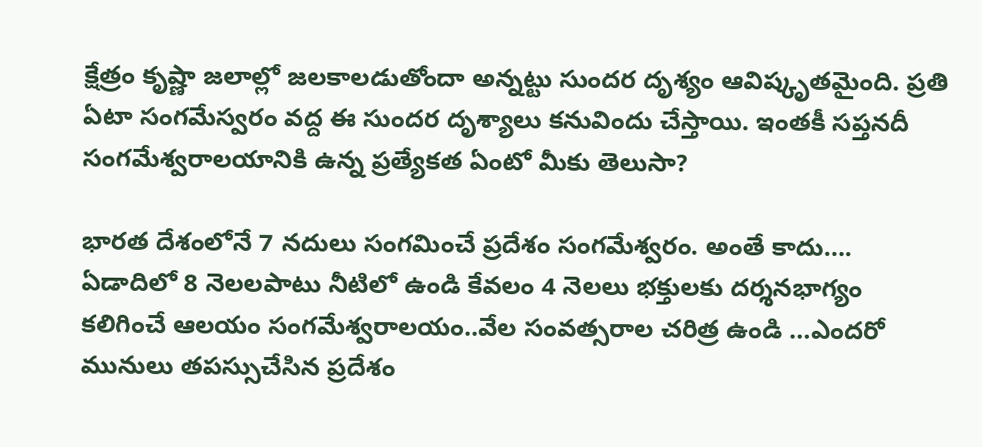క్షేత్రం కృష్ణా జలాల్లో జలకాలడుతోందా అన్నట్టు సుందర దృశ్యం ఆవిష్కృతమైంది. ప్రతి ఏటా సంగమేస్వరం వద్ద ఈ సుందర దృశ్యాలు కనువిందు చేస్తాయి. ఇంతకీ సప్తనదీ సంగమేశ్వరాలయానికి ఉన్న ప్రత్యేకత ఏంటో మీకు తెలుసా?

భారత దేశంలోనే 7 నదులు సంగమించే ప్రదేశం సంగమేశ్వరం. అంతే కాదు…. ఏడాదిలో 8 నెలలపాటు నీటిలో ఉండి కేవలం 4 నెలలు భక్తులకు దర్శనభాగ్యం కలిగించే ఆలయం సంగమేశ్వరాలయం..వేల సంవత్సరాల చరిత్ర ఉండి …ఎందరో మునులు తపస్సుచేసిన ప్రదేశం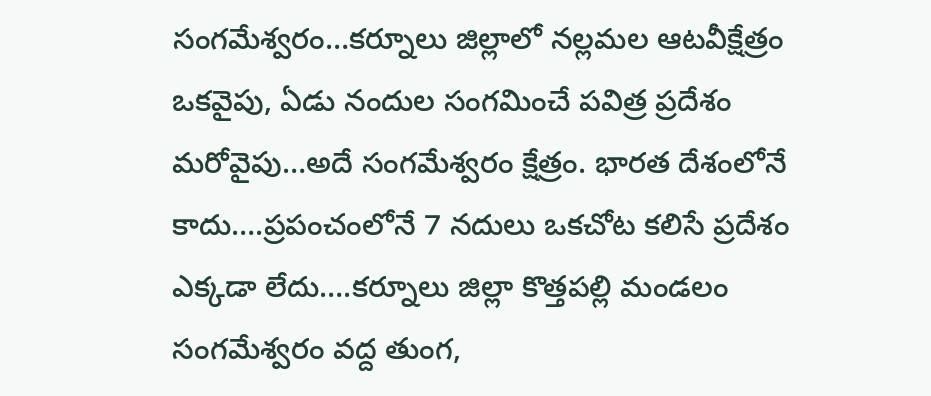సంగమేశ్వరం…కర్నూలు జిల్లాలో నల్లమల ఆటవీక్షేత్రం ఒకవైపు, ఏడు నందుల సంగమించే పవిత్ర ప్రదేశం మరోవైపు…అదే సంగమేశ్వరం క్షేత్రం. భారత దేశంలోనే కాదు….ప్రపంచంలోనే 7 నదులు ఒకచోట కలిసే ప్రదేశం ఎక్కడా లేదు….కర్నూలు జిల్లా కొత్తపల్లి మండలం సంగమేశ్వరం వద్ద తుంగ,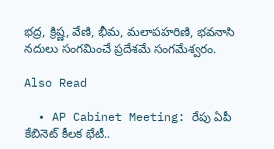భద్ర, క్రిష్ణ, వేణి, భీమ, మలాపహరిణి, భవనాసి నదులు సంగమించే ప్రదేశమే సంగమేశ్వరం.

Also Read

  • AP Cabinet Meeting: రేపు ఏపీ కేబినెట్ కీలక భేటీ..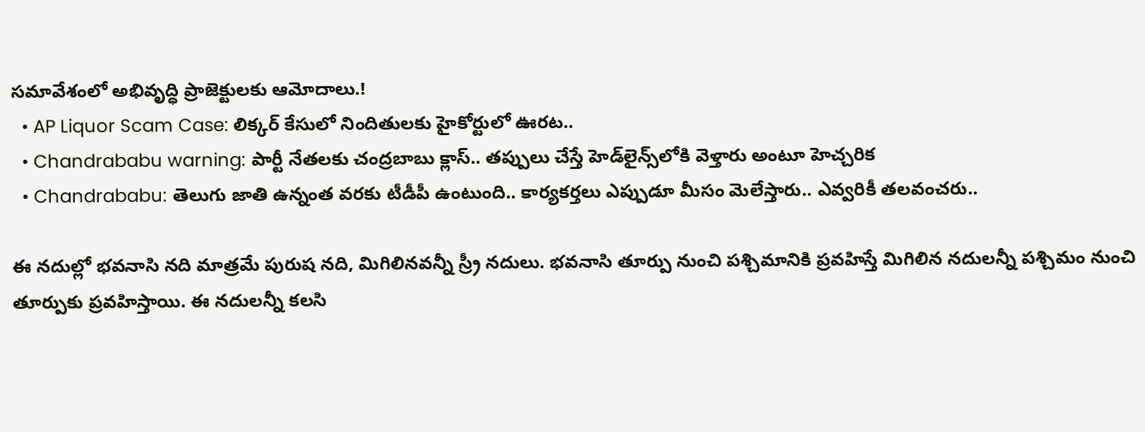సమావేశంలో అభివృద్ధి ప్రాజెక్టులకు ఆమోదాలు.!
  • AP Liquor Scam Case: లిక్కర్ కేసులో నిందితులకు హైకోర్టులో ఊరట..
  • Chandrababu warning: పార్టీ నేతలకు చంద్రబాబు క్లాస్.. తప్పులు చేస్తే హెడ్‌లైన్స్‌లోకి వెళ్తారు అంటూ హెచ్చరిక
  • Chandrababu: తెలుగు జాతి ఉన్నంత వరకు టీడీపీ ఉంటుంది.. కార్యకర్తలు ఎప్పుడూ మీసం మెలేస్తారు.. ఎవ్వరికీ తలవంచరు..

ఈ నదుల్లో భవనాసి నది మాత్రమే పురుష నది, మిగిలినవన్నీ స్ర్రీ నదులు. భవనాసి తూర్పు నుంచి పశ్చిమానికి ప్రవహిస్తే మిగిలిన నదులన్నీ పశ్చిమం నుంచి తూర్పుకు ప్రవహిస్తాయి. ఈ నదులన్నీ కలసి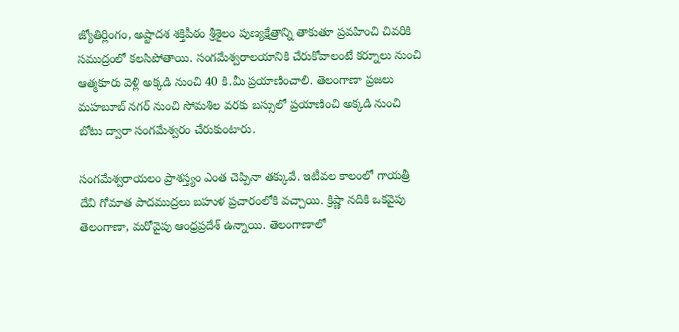జ్యోతిర్లింగం, అష్టాదశ శక్తిపీఠం శ్రీశైలం పుణ్యక్షేత్రాన్ని తాకుతూ ప్రవహించి చివరికి సముద్రంలో కలసిపోతాయి. సంగమేశ్వరాలయానికి చేరుకోవాలంటే కర్నూలు నుంచి ఆత్మకూరు వెళ్లి అక్కడి నుంచి 40 కి.మీ ప్రయాణించాలి. తెలంగాణా ప్రజలు మహబూబ్ నగర్ నుంచి సోమశిల వరకు బస్సులో ప్రయాణించి అక్కడి నుంచి బోటు ద్వారా సంగమేశ్వరం చేరుకుంటారు.

సంగమేశ్వరాయలం ప్రాశస్త్యం ఎంత చెప్పినా తక్కువే. ఇటీవల కాలంలో గాయత్రీ దేవి గోమాత పాదముద్రలు బహుళ ప్రచారంలోకి వచ్చాయి. క్రిష్ణా నదికి ఒకవైపు తెలంగాణా, మరోవైపు ఆంధ్రప్రదేశ్ ఉన్నాయి. తెలంగాణాలో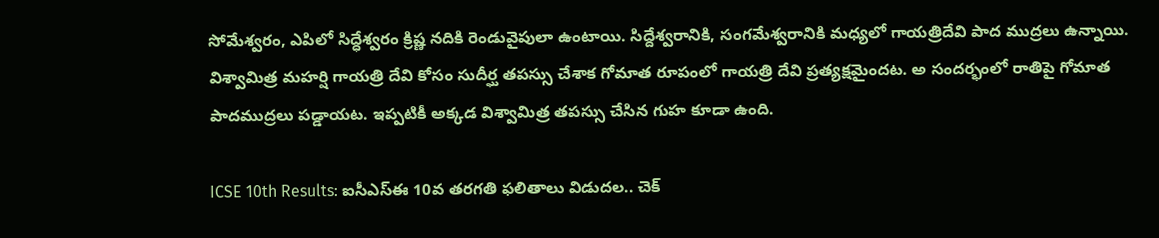సోమేశ్వరం, ఎపిలో సిద్ధేశ్వరం క్రిష్ణ నదికి రెండువైపులా ఉంటాయి. సిద్దేశ్వరానికి, సంగమేశ్వరానికి మధ్యలో గాయత్రిదేవి పాద ముద్రలు ఉన్నాయి. విశ్వామిత్ర మహర్షి గాయత్రి దేవి కోసం సుదీర్ఘ తపస్సు చేశాక గోమాత రూపంలో గాయత్రి దేవి ప్రత్యక్షమైందట. అ సందర్భంలో రాతిపై గోమాత పాదముద్రలు పడ్డాయట. ఇప్పటికీ అక్కడ విశ్వామిత్ర తపస్సు చేసిన గుహ కూడా ఉంది.

ICSE 10th Results: ఐసీఎస్‌ఈ 10వ తరగతి ఫలితాలు విడుదల.. చెక్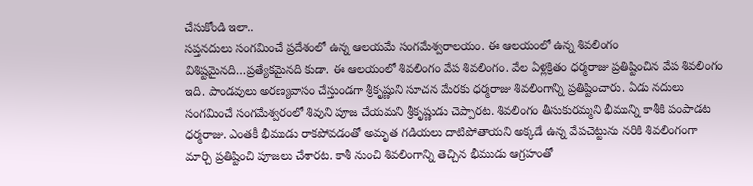చేసుకోండి ఇలా..
సప్తనదులు సంగమించే ప్రదేశంలో ఉన్న ఆలయమే సంగమేశ్వరాలయం. ఈ ఆలయంలో ఉన్న శివలింగం విశిష్టమైనది…ప్రత్యేకమైనది కుడా. ఈ ఆలయంలో శివలింగం వేప శివలింగం. వేల ఏళ్లక్రితం ధర్మరాజు ప్రతిష్టించిన వేప శివలింగం ఇది. పాండవులు అరణ్యవాసం చేస్తుండగా శ్రీకృష్ణుని సూచన మేరకు ధర్మరాజు శివలింగాన్ని ప్రతిష్టించారు. ఏడు నదులు సంగమించే సంగమేశ్వరంలో శివుని పూజ చేయమని శ్రీకృష్ణుడు చెప్పారట. శివలింగం తీసుకురమ్మని భీమున్ని కాశీకి పంపాడట ధర్మరాజు. ఎంతకీ భీముడు రాకపోవడంతో అమృత గడియలు దాటిపోతాయని అక్కడే ఉన్న వేపచెట్టును నరికి శివలింగంగా మార్చి ప్రతిష్టించి పూజలు చేశారట. కాశీ నుంచి శివలింగాన్ని తెచ్చిన భీముడు ఆగ్రహంతో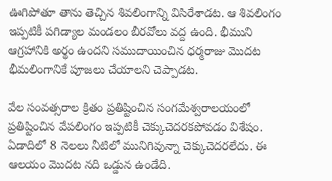ఊగిపోతూ తాను తెచ్చిన శివలింగాన్ని విసిరేశాడట. ఆ శివలింగం ఇప్పటికీ పగిడ్యాల మండలం బీరవోలు వద్ద ఉంది. భీముని ఆగ్రహానికి అర్థం ఉందని సముదాయించిన ధర్మరాజు మొదట భీమలింగానికే పూజలు చేయాలని చెప్పాడట.

వేల సంవత్సరాల క్రితం ప్రతిష్టించిన సంగమేశ్వరాలయంలో ప్రతిష్టించిన వేపలింగం ఇప్పటికీ చెక్కుచెదరకపోవడం విశేషం. ఏడాదిలో 8 నెలలు నీటిలో మునిగివున్నా చెక్కుచెదరలేదు. ఈ ఆలయం మొదట నది ఒడ్డున ఉండేది.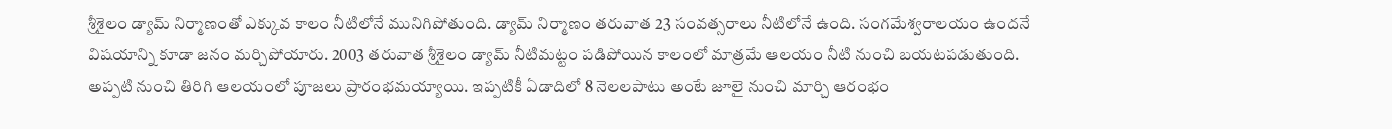శ్రీశైలం డ్యామ్ నిర్మాణంతో ఎక్కువ కాలం నీటిలోనే మునిగిపోతుంది. డ్యామ్ నిర్మాణం తరువాత 23 సంవత్సరాలు నీటిలోనే ఉంది. సంగమేశ్వరాలయం ఉందనే విషయాన్ని కూడా జనం మర్చిపోయారు. 2003 తరువాత శ్రీశైలం డ్యామ్ నీటిమట్టం పడిపోయిన కాలంలో మాత్రమే ఆలయం నీటి నుంచి బయటపడుతుంది. అప్పటి నుంచి తిరిగి ఆలయంలో పూజలు ప్రారంభమయ్యాయి. ఇప్పటికీ ఏడాదిలో 8 నెలలపాటు అంటే జూలై నుంచి మార్చి ఆరంభం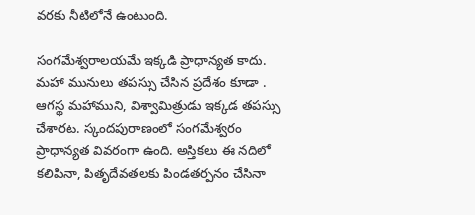వరకు నీటిలోనే ఉంటుంది.

సంగమేశ్వరాలయమే ఇక్కడి ప్రాధాన్యత కాదు. మహా మునులు తపస్సు చేసిన ప్రదేశం కూడా . ఆగస్థ మహాముని, విశ్వామిత్రుడు ఇక్కడ తపస్సు చేశారట. స్కందపురాణంలో సంగమేశ్వరం ప్రాధాన్యత వివరంగా ఉంది. అస్తికలు ఈ నదిలో కలిపినా, పితృదేవతలకు పిండతర్పనం చేసినా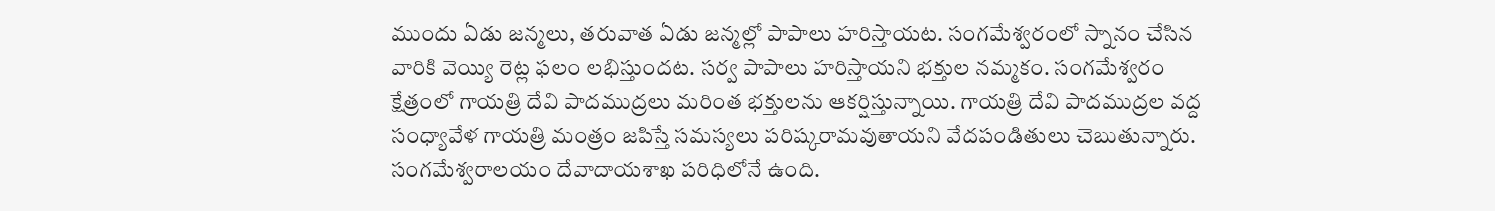ముందు ఏడు జన్మలు, తరువాత ఏడు జన్మల్లో పాపాలు హరిస్తాయట. సంగమేశ్వరంలో స్నానం చేసిన వారికి వెయ్యి రెట్ల ఫలం లభిస్తుందట. సర్వ పాపాలు హరిస్తాయని భక్తుల నమ్మకం. సంగమేశ్వరం క్షేత్రంలో గాయత్రి దేవి పాదముద్రలు మరింత భక్తులను ఆకర్షిస్తున్నాయి. గాయత్రి దేవి పాదముద్రల వద్ద సంధ్యావేళ గాయత్రి మంత్రం జపిస్తే సమస్యలు పరిష్కరామవుతాయని వేదపండితులు చెబుతున్నారు. సంగమేశ్వరాలయం దేవాదాయశాఖ పరిధిలోనే ఉంది.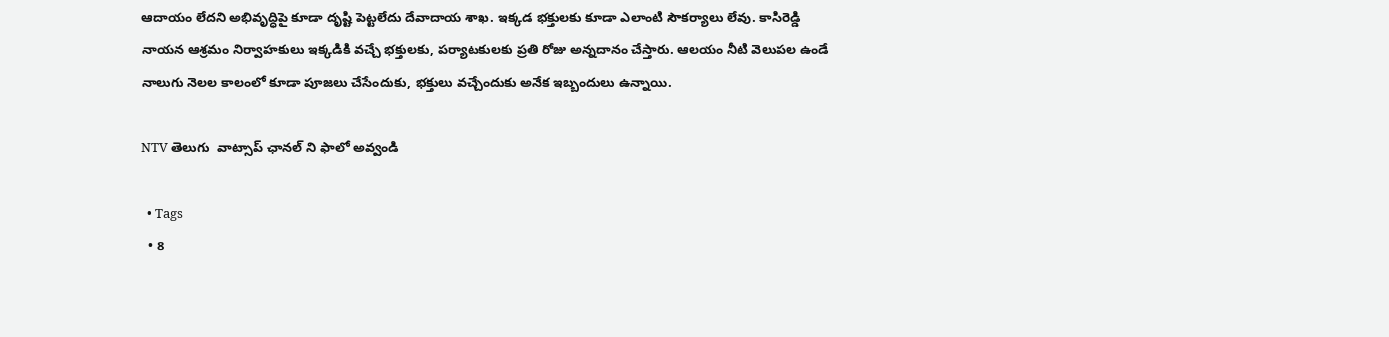ఆదాయం లేదని అభివృద్ధిపై కూడా దృష్టి పెట్టలేదు దేవాదాయ శాఖ. ఇక్కడ భక్తులకు కూడా ఎలాంటి సౌకర్యాలు లేవు. కాసిరెడ్డి నాయన ఆశ్రమం నిర్వాహకులు ఇక్కడికి వచ్చే భక్తులకు, పర్యాటకులకు ప్రతి రోజు అన్నదానం చేస్తారు. ఆలయం నీటి వెలుపల ఉండే నాలుగు నెలల కాలంలో కూడా పూజలు చేసేందుకు, భక్తులు వచ్చేందుకు అనేక ఇబ్బందులు ఉన్నాయి.

NTV తెలుగు  వాట్సాప్ ఛానల్ ని ఫాలో అవ్వండి

  • Tags
  • 8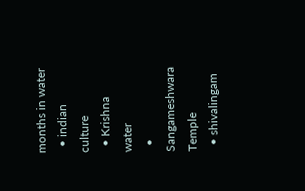months in water
  • indian culture
  • Krishna water
  • Sangameshwara Temple
  • shivalingam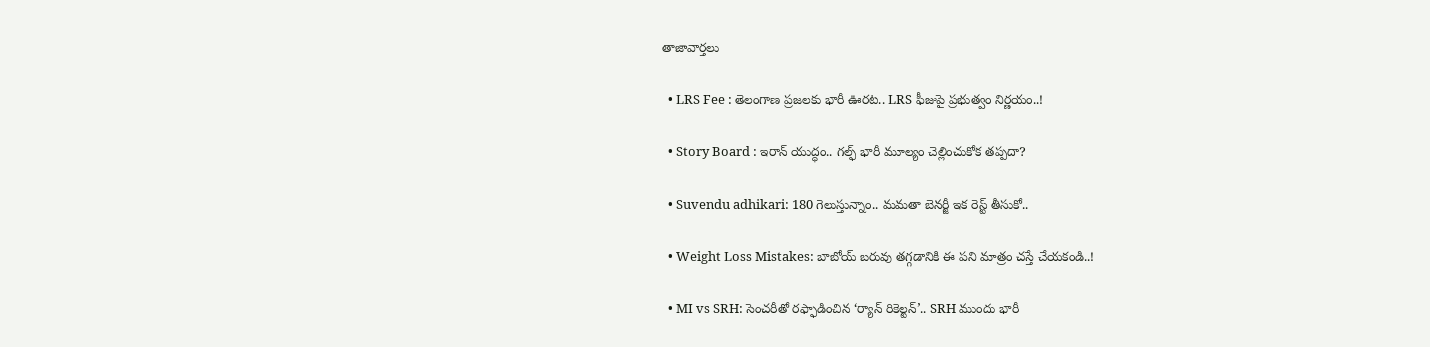తాజావార్తలు

  • LRS Fee : తెలంగాణ ప్రజలకు భారీ ఊరట.. LRS ఫీజుపై ప్రభుత్వం నిర్ణయం..!

  • Story Board : ఇరాన్ యుద్ధం.. గల్ఫ్ భారీ మూల్యం చెల్లించుకోక తప్పదా?

  • Suvendu adhikari: 180 గెలుస్తున్నాం.. మమతా బెనర్జీ ఇక రెస్ట్ తీసుకో..

  • Weight Loss Mistakes: బాబోయ్ బరువు తగ్గడానికి ఈ పని మాత్రం చస్తే చేయకండి..!

  • MI vs SRH: సెంచరీతో రఫ్ఫాడించిన ‘ర్యాన్‌ రికెల్టన్‌’.. SRH ముందు భారీ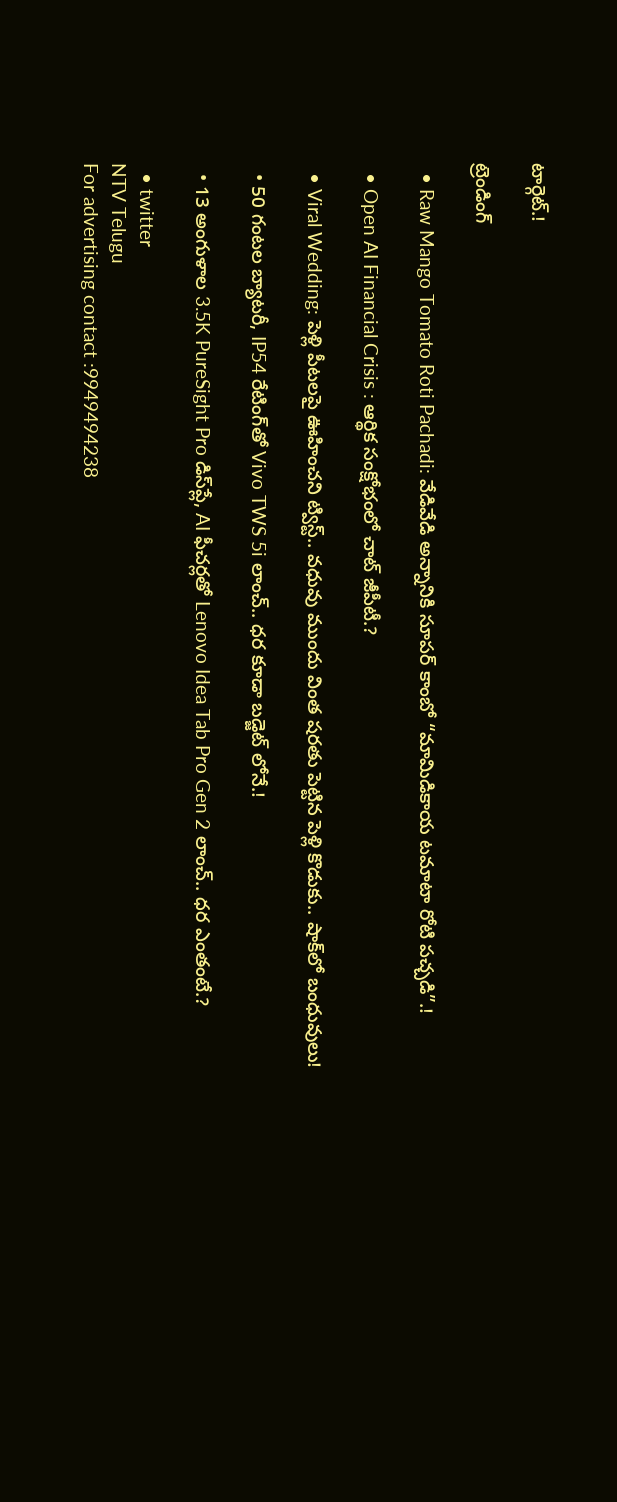టార్గెట్.!

ట్రెండింగ్‌

  • Raw Mango Tomato Roti Pachadi: వేడివేడి అన్నానికి సూపర్ కాంబో “మామిడికాయ టమాటా రోటి పచ్చడి”.!

  • Open AI Financial Crisis : ఆర్థిక సంక్షోభంలో చాట్ జీపీటీ.?

  • Viral Wedding: పెళ్లి పీటలపై ఊహించని ట్విస్ట్.. వధువు ముందు వింత షరతు పెట్టిన పెళ్లి కొడుకు.. షాక్‌లో బంధువులు!

  • 50 గంటల బ్యాటరీ, IP54 రేటింగ్‌తో Vivo TWS 5i లాంచ్.. ధర కూడా బడ్జెట్ లోనే.!

  • 13 అంగుళాల 3.5K PureSight Pro డిస్‌ప్లే, AI ఫీచర్లతో Lenovo Idea Tab Pro Gen 2 లాంచ్.. ధర ఎంతంటే.?

  • twitter
NTV Telugu
For advertising contact :9949494238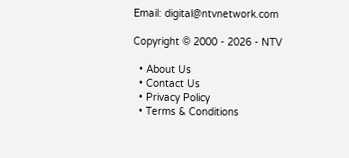Email: digital@ntvnetwork.com

Copyright © 2000 - 2026 - NTV

  • About Us
  • Contact Us
  • Privacy Policy
  • Terms & Conditions